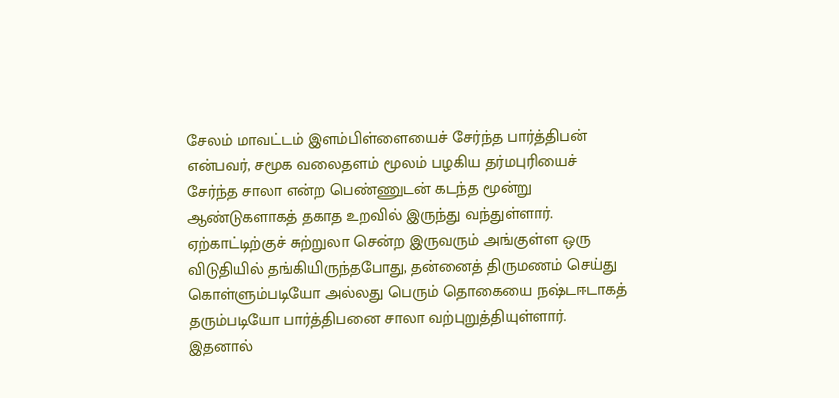சேலம் மாவட்டம் இளம்பிள்ளையைச் சேர்ந்த பார்த்திபன் என்பவர், சமூக வலைதளம் மூலம் பழகிய தர்மபுரியைச் சேர்ந்த சாலா என்ற பெண்ணுடன் கடந்த மூன்று ஆண்டுகளாகத் தகாத உறவில் இருந்து வந்துள்ளார். ஏற்காட்டிற்குச் சுற்றுலா சென்ற இருவரும் அங்குள்ள ஒரு விடுதியில் தங்கியிருந்தபோது, தன்னைத் திருமணம் செய்து கொள்ளும்படியோ அல்லது பெரும் தொகையை நஷ்டஈடாகத் தரும்படியோ பார்த்திபனை சாலா வற்புறுத்தியுள்ளார். இதனால்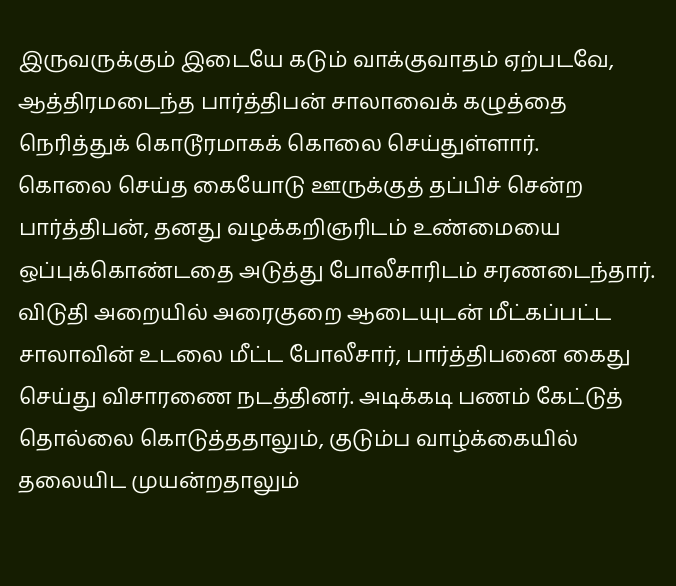இருவருக்கும் இடையே கடும் வாக்குவாதம் ஏற்படவே, ஆத்திரமடைந்த பார்த்திபன் சாலாவைக் கழுத்தை நெரித்துக் கொடூரமாகக் கொலை செய்துள்ளார்.
கொலை செய்த கையோடு ஊருக்குத் தப்பிச் சென்ற பார்த்திபன், தனது வழக்கறிஞரிடம் உண்மையை ஒப்புக்கொண்டதை அடுத்து போலீசாரிடம் சரணடைந்தார். விடுதி அறையில் அரைகுறை ஆடையுடன் மீட்கப்பட்ட சாலாவின் உடலை மீட்ட போலீசார், பார்த்திபனை கைது செய்து விசாரணை நடத்தினர். அடிக்கடி பணம் கேட்டுத் தொல்லை கொடுத்ததாலும், குடும்ப வாழ்க்கையில் தலையிட முயன்றதாலும்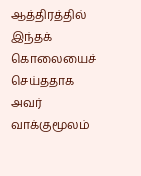ஆத்திரத்தில் இந்தக் கொலையைச் செய்ததாக அவர் வாக்குமூலம்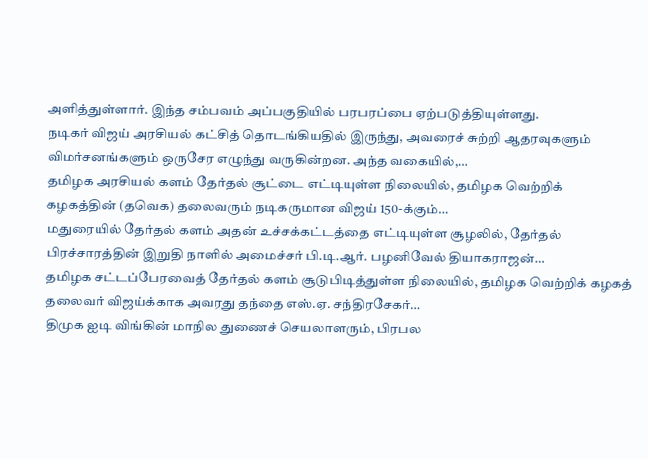அளித்துள்ளார். இந்த சம்பவம் அப்பகுதியில் பரபரப்பை ஏற்படுத்தியுள்ளது.
நடிகர் விஜய் அரசியல் கட்சித் தொடங்கியதில் இருந்து, அவரைச் சுற்றி ஆதரவுகளும் விமர்சனங்களும் ஒருசேர எழுந்து வருகின்றன. அந்த வகையில்,…
தமிழக அரசியல் களம் தேர்தல் சூட்டை எட்டியுள்ள நிலையில், தமிழக வெற்றிக் கழகத்தின் (தவெக) தலைவரும் நடிகருமான விஜய் 150-க்கும்…
மதுரையில் தேர்தல் களம் அதன் உச்சக்கட்டத்தை எட்டியுள்ள சூழலில், தேர்தல் பிரச்சாரத்தின் இறுதி நாளில் அமைச்சர் பி.டி.ஆர். பழனிவேல் தியாகராஜன்…
தமிழக சட்டப்பேரவைத் தேர்தல் களம் சூடுபிடித்துள்ள நிலையில், தமிழக வெற்றிக் கழகத் தலைவர் விஜய்க்காக அவரது தந்தை எஸ்.ஏ. சந்திரசேகர்…
திமுக ஐடி விங்கின் மாநில துணைச் செயலாளரும், பிரபல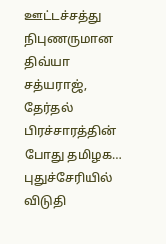ஊட்டச்சத்து நிபுணருமான திவ்யா சத்யராஜ், தேர்தல் பிரச்சாரத்தின் போது தமிழக…
புதுச்சேரியில் விடுதி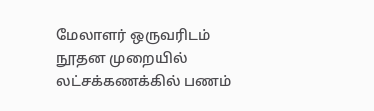மேலாளர் ஒருவரிடம் நூதன முறையில் லட்சக்கணக்கில் பணம்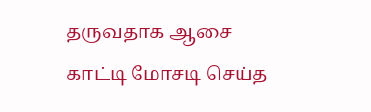தருவதாக ஆசை காட்டி மோசடி செய்த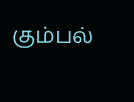கும்பல்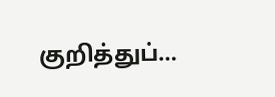குறித்துப்…